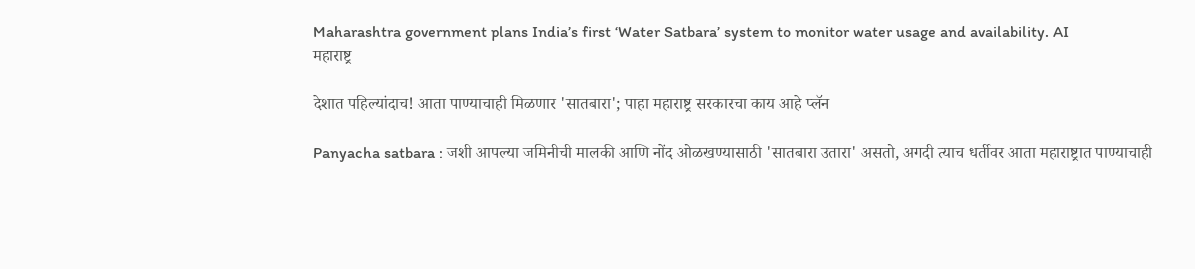Maharashtra government plans India’s first ‘Water Satbara’ system to monitor water usage and availability. AI
महाराष्ट्र

देशात पहिल्यांदाच! आता पाण्याचाही मिळणार 'सातबारा'; पाहा महाराष्ट्र सरकारचा काय आहे प्लॅन

Panyacha satbara : जशी आपल्या जमिनीची मालकी आणि नोंद ओळखण्यासाठी 'सातबारा उतारा' असतो, अगदी त्याच धर्तीवर आता महाराष्ट्रात पाण्याचाही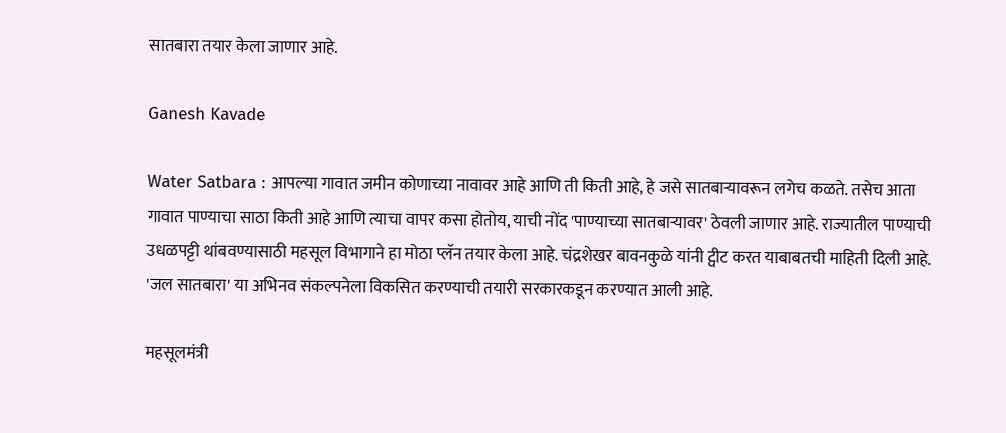सातबारा तयार केला जाणार आहे.

Ganesh Kavade

Water Satbara : आपल्या गावात जमीन कोणाच्या नावावर आहे आणि ती किती आहे, हे जसे सातबाऱ्यावरून लगेच कळते. तसेच आता गावात पाण्याचा साठा किती आहे आणि त्याचा वापर कसा होतोय, याची नोंद 'पाण्याच्या सातबाऱ्यावर' ठेवली जाणार आहे. राज्यातील पाण्याची उधळपट्टी थांबवण्यासाठी महसूल विभागाने हा मोठा प्लॅन तयार केला आहे. चंद्रशेखर बावनकुळे यांनी ट्वीट करत याबाबतची माहिती दिली आहे. 'जल सातबारा' या अभिनव संकल्पनेला विकसित करण्याची तयारी सरकारकडून करण्यात आली आहे.

महसूलमंत्री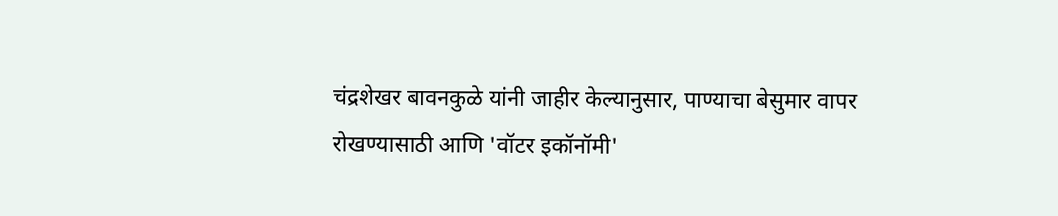चंद्रशेखर बावनकुळे यांनी जाहीर केल्यानुसार, पाण्याचा बेसुमार वापर रोखण्यासाठी आणि 'वॉटर इकॉनॉमी'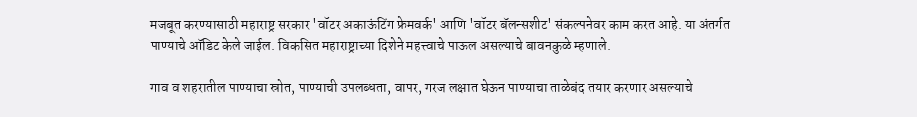मजबूत करण्यासाठी महाराष्ट्र सरकार 'वॉटर अकाऊंटिंग फ्रेमवर्क' आणि 'वॉटर बॅलन्सशीट' संकल्पनेवर काम करत आहे. या अंतर्गत पाण्याचे ऑडिट केले जाईल. विकसित महाराष्ट्राच्या दिशेने महत्त्वाचे पाऊल असल्याचे बावनकुळे म्हणाले.

गाव व शहरातील पाण्याचा स्रोत, पाण्याची उपलब्धता, वापर, गरज लक्षात घेऊन पाण्याचा ताळेबंद तयार करणार असल्याचे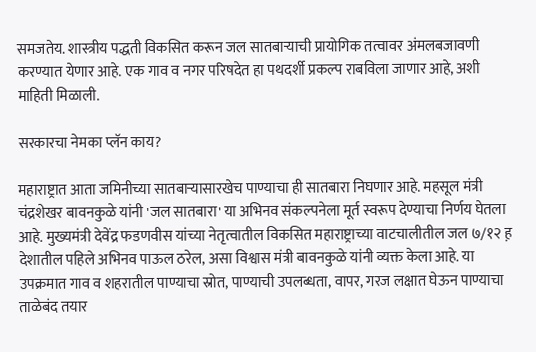समजतेय. शास्त्रीय पद्धती विकसित करून जल सातबाऱ्याची प्रायोगिक तत्वावर अंमलबजावणी करण्यात येणार आहे. एक गाव व नगर परिषदेत हा पथदर्शी प्रकल्प राबविला जाणार आहे, अशी माहिती मिळाली.

सरकारचा नेमका प्लॅन काय?

महाराष्ट्रात आता जमिनीच्या सातबाऱ्यासारखेच पाण्याचा ही सातबारा निघणार आहे. महसूल मंत्री चंद्रशेखर बावनकुळे यांनी 'जल सातबारा' या अभिनव संकल्पनेला मूर्त स्वरूप देण्याचा निर्णय घेतला आहे. मुख्यमंत्री देवेंद्र फडणवीस यांच्या नेतृत्वातील विकसित महाराष्ट्राच्या वाटचालीतील जल ७/१२ ह़ देशातील पहिले अभिनव पाऊल ठरेल, असा विश्वास मंत्री बावनकुळे यांनी व्यक्त केला आहे. या उपक्रमात गाव व शहरातील पाण्याचा स्रोत, पाण्याची उपलब्धता, वापर, गरज लक्षात घेऊन पाण्याचा ताळेबंद तयार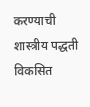करण्याची शास्त्रीय पद्धती विकसित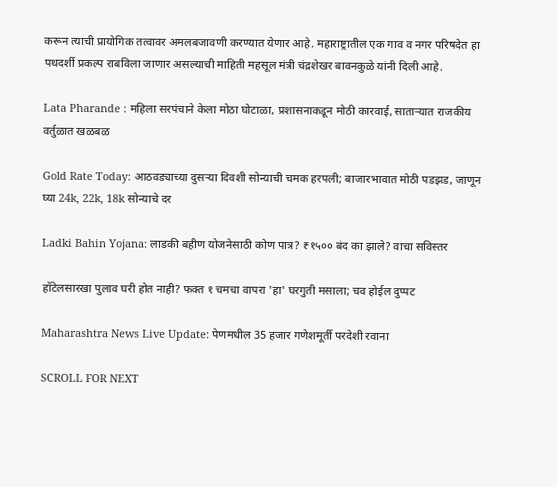करून त्याची प्रायोगिक तत्वावर अमलबजावणी करण्यात येणार आहे. महाराष्ट्रातील एक गाव व नगर परिषदेत हा पथदर्शी प्रकल्प राबविला जाणार असल्याची माहिती महसूल मंत्री चंद्रशेखर बावनकुळे यांनी दिली आहे.

Lata Pharande : महिला सरपंचाने केला मोठा घोटाळा, प्रशासनाकडून मोठी कारवाई, साताऱ्यात राजकीय वर्तुळात खळबळ

Gold Rate Today: आठवड्याच्या दुसऱ्या दिवशी सोन्याची चमक हरपली; बाजारभावात मोठी पडझड, जाणून घ्या 24k, 22k, 18k सोन्याचे दर

Ladki Bahin Yojana: लाडकी बहीण योजनेसाठी कोण पात्र? ₹१५०० बंद का झाले? वाचा सविस्तर

हॉटेलसारखा पुलाव घरी होत नाही? फक्त १ चमचा वापरा 'हा' घरगुती मसाला; चव होईल दुप्पट

Maharashtra News Live Update: पेणमधील 35 हजार गणेशमूर्ती परदेशी रवाना

SCROLL FOR NEXT